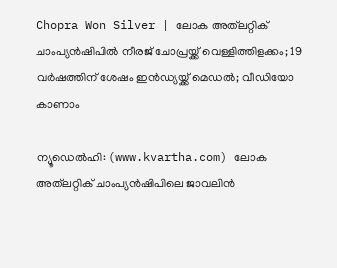Chopra Won Silver | ലോക അത്‌ലറ്റിക് ചാംപ്യൻഷിപിൽ നീരജ് ചോപ്രയ്ക്ക് വെള്ളിത്തിളക്കം; 19 വർഷത്തിന് ശേഷം ഇൻഡ്യയ്ക്ക് മെഡൽ; വീഡിയോ കാണാം

ന്യൂഡെൽഹി: (www.kvartha.com) ലോക അത്‌ലറ്റിക് ചാംപ്യൻഷിപിലെ ജാവലിൻ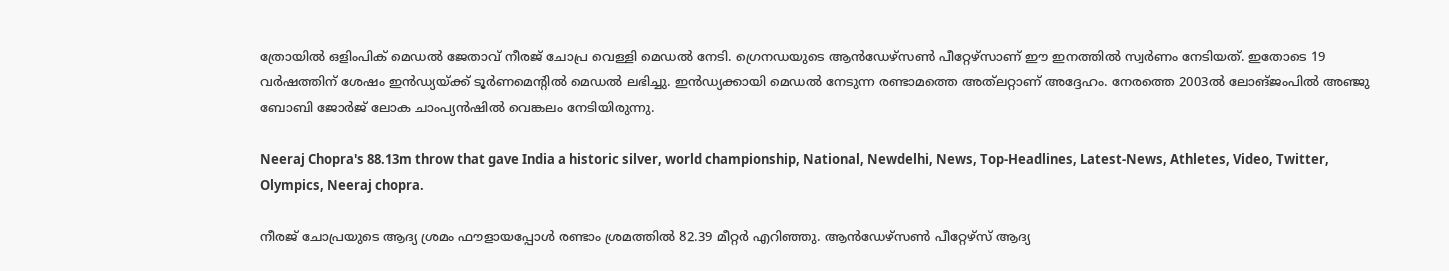ത്രോയിൽ ഒളിംപിക് മെഡൽ ജേതാവ് നീരജ് ചോപ്ര വെള്ളി മെഡൽ നേടി. ഗ്രെനഡയുടെ ആൻഡേഴ്‌സൺ പീറ്റേഴ്‌സാണ് ഈ ഇനത്തിൽ സ്വർണം നേടിയത്. ഇതോടെ 19 വർഷത്തിന് ശേഷം ഇൻഡ്യയ്ക്ക് ടൂർണമെന്റിൽ മെഡൽ ലഭിച്ചു. ഇൻഡ്യക്കായി മെഡൽ നേടുന്ന രണ്ടാമത്തെ അത്‌ലറ്റാണ് അദ്ദേഹം. നേരത്തെ 2003ൽ ലോങ്ജംപിൽ അഞ്ജു ബോബി ജോർജ് ലോക ചാംപ്യൻഷിൽ വെങ്കലം നേടിയിരുന്നു.

Neeraj Chopra's 88.13m throw that gave India a historic silver, world championship, National, Newdelhi, News, Top-Headlines, Latest-News, Athletes, Video, Twitter, Olympics, Neeraj chopra.

നീരജ് ചോപ്രയുടെ ആദ്യ ശ്രമം ഫൗളായപ്പോൾ രണ്ടാം ശ്രമത്തിൽ 82.39 മീറ്റർ എറിഞ്ഞു. ആൻഡേഴ്സൺ പീറ്റേഴ്സ് ആദ്യ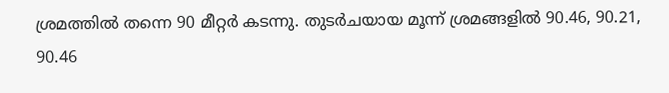ശ്രമത്തിൽ തന്നെ 90 മീറ്റർ കടന്നു. തുടർചയായ മൂന്ന് ശ്രമങ്ങളിൽ 90.46, 90.21, 90.46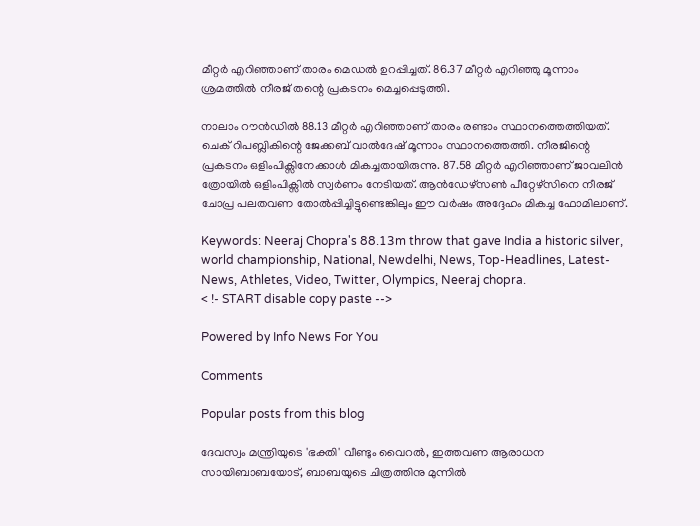മീറ്റർ എറിഞ്ഞാണ് താരം മെഡൽ ഉറപ്പിച്ചത്. 86.37 മീറ്റർ എറിഞ്ഞു മൂന്നാം ശ്രമത്തിൽ നീരജ് തന്റെ പ്രകടനം മെച്ചപ്പെടുത്തി.

നാലാം റൗൻഡിൽ 88.13 മീറ്റർ എറിഞ്ഞാണ് താരം രണ്ടാം സ്ഥാനത്തെത്തിയത്. ചെക് റിപബ്ലികിന്റെ ജേക്കബ് വാൽദേഷ് മൂന്നാം സ്ഥാനത്തെത്തി. നീരജിന്റെ പ്രകടനം ഒളിംപിക്സിനേക്കാൾ മികച്ചതായിരുന്നു. 87.58 മീറ്റർ എറിഞ്ഞാണ് ജാവലിൻ ത്രോയിൽ ഒളിംപിക്സിൽ സ്വർണം നേടിയത്. ആൻഡേഴ്സൺ പീറ്റേഴ്സിനെ നീരജ് ചോപ്ര പലതവണ തോൽപ്പിച്ചിട്ടുണ്ടെങ്കിലും ഈ വർഷം അദ്ദേഹം മികച്ച ഫോമിലാണ്.

Keywords: Neeraj Chopra's 88.13m throw that gave India a historic silver, world championship, National, Newdelhi, News, Top-Headlines, Latest-News, Athletes, Video, Twitter, Olympics, Neeraj chopra.
< !- START disable copy paste -->

Powered by Info News For You

Comments

Popular posts from this blog

ദേവസ്വം മന്ത്രിയുടെ 'ഭക്തി' വീണ്ടും വൈറല്‍, ഇത്തവണ ആരാധന സായിബാബയോട്, ബാബയുടെ ചിത്രത്തിനു മുന്നില്‍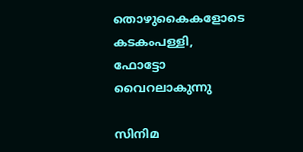തൊഴുകൈകളോടെ കടകംപള്ളി, ഫോട്ടോ വൈറലാകുന്നു

സിനിമ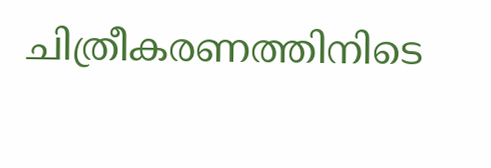ചിത്രീകരണത്തിനിടെ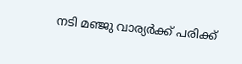നടി മഞ്ജു വാര്യര്‍ക്ക് പരിക്ക്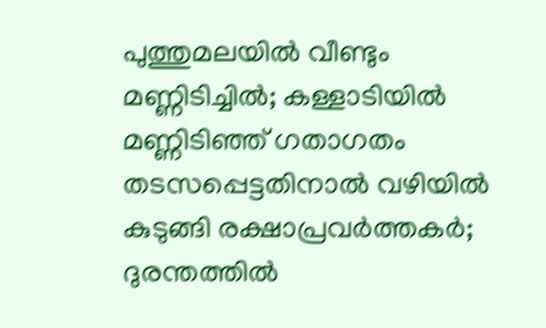പുത്തുമലയില്‍ വീണ്ടും മണ്ണിടിച്ചില്‍; കള്ളാടിയില്‍ മണ്ണിടിഞ്ഞ് ഗതാഗതം തടസപ്പെട്ടതിനാല്‍ വഴിയില്‍ കുടുങ്ങി രക്ഷാപ്രവര്‍ത്തകര്‍; ദുരന്തത്തില്‍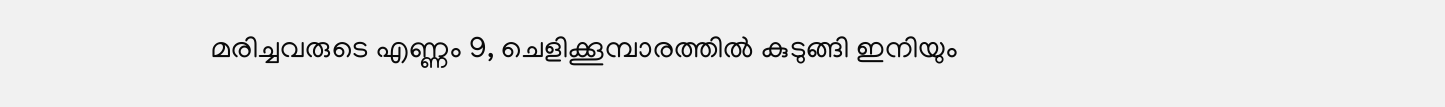മരിച്ചവരുടെ എണ്ണം 9, ചെളിക്കൂമ്പാരത്തില്‍ കുടുങ്ങി ഇനിയും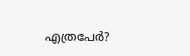എത്രപേര്‍?